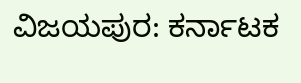ವಿಜಯಪುರ: ಕರ್ನಾಟಕ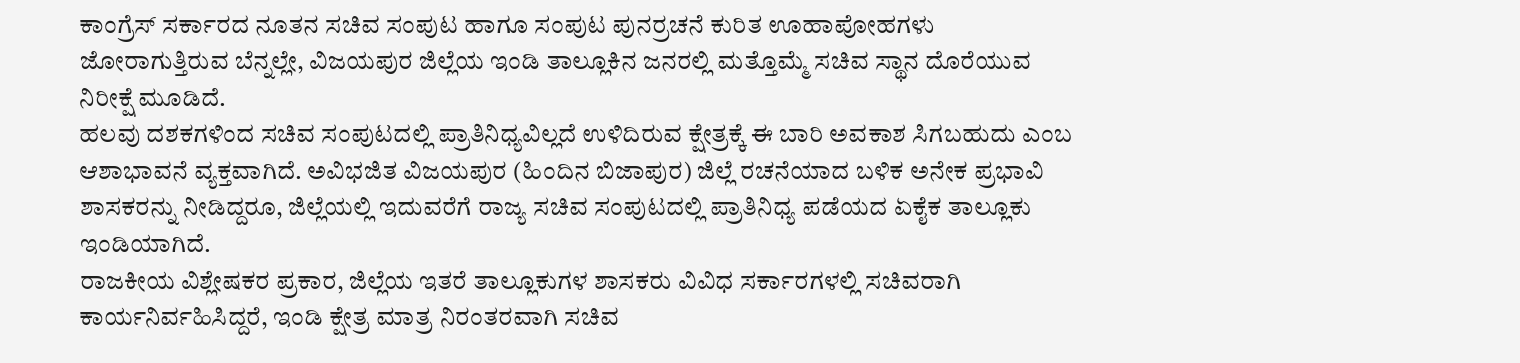ಕಾಂಗ್ರೆಸ್ ಸರ್ಕಾರದ ನೂತನ ಸಚಿವ ಸಂಪುಟ ಹಾಗೂ ಸಂಪುಟ ಪುನರ್ರಚನೆ ಕುರಿತ ಊಹಾಪೋಹಗಳು ಜೋರಾಗುತ್ತಿರುವ ಬೆನ್ನಲ್ಲೇ, ವಿಜಯಪುರ ಜಿಲ್ಲೆಯ ಇಂಡಿ ತಾಲ್ಲೂಕಿನ ಜನರಲ್ಲಿ ಮತ್ತೊಮ್ಮೆ ಸಚಿವ ಸ್ಥಾನ ದೊರೆಯುವ ನಿರೀಕ್ಷೆ ಮೂಡಿದೆ.
ಹಲವು ದಶಕಗಳಿಂದ ಸಚಿವ ಸಂಪುಟದಲ್ಲಿ ಪ್ರಾತಿನಿಧ್ಯವಿಲ್ಲದೆ ಉಳಿದಿರುವ ಕ್ಷೇತ್ರಕ್ಕೆ ಈ ಬಾರಿ ಅವಕಾಶ ಸಿಗಬಹುದು ಎಂಬ ಆಶಾಭಾವನೆ ವ್ಯಕ್ತವಾಗಿದೆ. ಅವಿಭಜಿತ ವಿಜಯಪುರ (ಹಿಂದಿನ ಬಿಜಾಪುರ) ಜಿಲ್ಲೆ ರಚನೆಯಾದ ಬಳಿಕ ಅನೇಕ ಪ್ರಭಾವಿ ಶಾಸಕರನ್ನು ನೀಡಿದ್ದರೂ, ಜಿಲ್ಲೆಯಲ್ಲಿ ಇದುವರೆಗೆ ರಾಜ್ಯ ಸಚಿವ ಸಂಪುಟದಲ್ಲಿ ಪ್ರಾತಿನಿಧ್ಯ ಪಡೆಯದ ಏಕೈಕ ತಾಲ್ಲೂಕು ಇಂಡಿಯಾಗಿದೆ.
ರಾಜಕೀಯ ವಿಶ್ಲೇಷಕರ ಪ್ರಕಾರ, ಜಿಲ್ಲೆಯ ಇತರೆ ತಾಲ್ಲೂಕುಗಳ ಶಾಸಕರು ವಿವಿಧ ಸರ್ಕಾರಗಳಲ್ಲಿ ಸಚಿವರಾಗಿ ಕಾರ್ಯನಿರ್ವಹಿಸಿದ್ದರೆ, ಇಂಡಿ ಕ್ಷೇತ್ರ ಮಾತ್ರ ನಿರಂತರವಾಗಿ ಸಚಿವ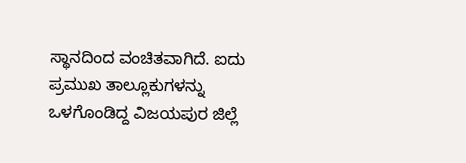ಸ್ಥಾನದಿಂದ ವಂಚಿತವಾಗಿದೆ. ಐದು ಪ್ರಮುಖ ತಾಲ್ಲೂಕುಗಳನ್ನು ಒಳಗೊಂಡಿದ್ದ ವಿಜಯಪುರ ಜಿಲ್ಲೆ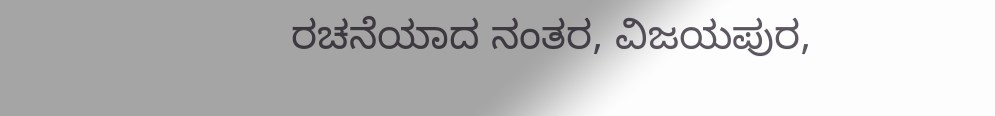ರಚನೆಯಾದ ನಂತರ, ವಿಜಯಪುರ,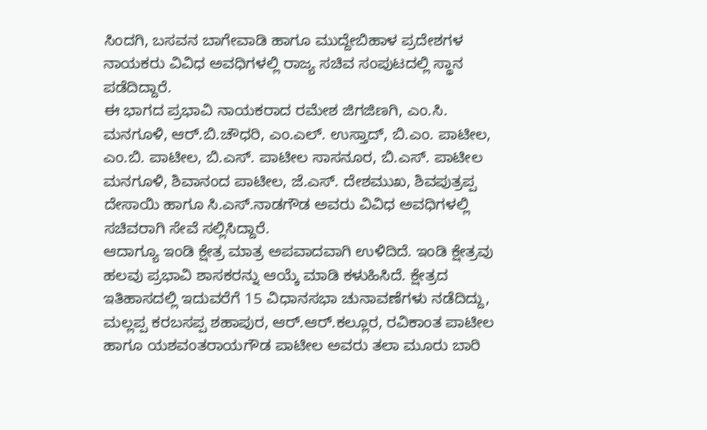ಸಿಂದಗಿ, ಬಸವನ ಬಾಗೇವಾಡಿ ಹಾಗೂ ಮುದ್ದೇಬಿಹಾಳ ಪ್ರದೇಶಗಳ ನಾಯಕರು ವಿವಿಧ ಅವಧಿಗಳಲ್ಲಿ ರಾಜ್ಯ ಸಚಿವ ಸಂಪುಟದಲ್ಲಿ ಸ್ಥಾನ ಪಡೆದಿದ್ದಾರೆ.
ಈ ಭಾಗದ ಪ್ರಭಾವಿ ನಾಯಕರಾದ ರಮೇಶ ಜಿಗಜಿಣಗಿ, ಎಂ.ಸಿ. ಮನಗೂಳಿ, ಆರ್.ಬಿ.ಚೌಧರಿ, ಎಂ.ಎಲ್. ಉಸ್ತಾದ್, ಬಿ.ಎಂ. ಪಾಟೀಲ, ಎಂ.ಬಿ. ಪಾಟೀಲ, ಬಿ.ಎಸ್. ಪಾಟೀಲ ಸಾಸನೂರ, ಬಿ.ಎಸ್. ಪಾಟೀಲ ಮನಗೂಳಿ, ಶಿವಾನಂದ ಪಾಟೀಲ, ಜೆ.ಎಸ್. ದೇಶಮುಖ, ಶಿವಪುತ್ರಪ್ಪ ದೇಸಾಯಿ ಹಾಗೂ ಸಿ.ಎಸ್.ನಾಡಗೌಡ ಅವರು ವಿವಿಧ ಅವಧಿಗಳಲ್ಲಿ ಸಚಿವರಾಗಿ ಸೇವೆ ಸಲ್ಲಿಸಿದ್ದಾರೆ.
ಆದಾಗ್ಯೂ ಇಂಡಿ ಕ್ಷೇತ್ರ ಮಾತ್ರ ಅಪವಾದವಾಗಿ ಉಳಿದಿದೆ. ಇಂಡಿ ಕ್ಷೇತ್ರವು ಹಲವು ಪ್ರಭಾವಿ ಶಾಸಕರನ್ನು ಆಯ್ಕೆ ಮಾಡಿ ಕಳುಹಿಸಿದೆ. ಕ್ಷೇತ್ರದ ಇತಿಹಾಸದಲ್ಲಿ ಇದುವರೆಗೆ 15 ವಿಧಾನಸಭಾ ಚುನಾವಣೆಗಳು ನಡೆದಿದ್ದು, ಮಲ್ಲಪ್ಪ ಕರಬಸಪ್ಪ ಶಹಾಪುರ, ಆರ್.ಆರ್.ಕಲ್ಲೂರ, ರವಿಕಾಂತ ಪಾಟೀಲ ಹಾಗೂ ಯಶವಂತರಾಯಗೌಡ ಪಾಟೀಲ ಅವರು ತಲಾ ಮೂರು ಬಾರಿ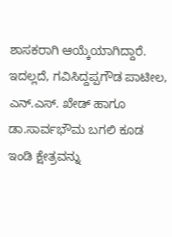ಶಾಸಕರಾಗಿ ಆಯ್ಕೆಯಾಗಿದ್ದಾರೆ.
ಇದಲ್ಲದೆ, ಗವಿಸಿದ್ದಪ್ಪಗೌಡ ಪಾಟೀಲ, ಎನ್.ಎಸ್. ಖೇಡ್ ಹಾಗೂ ಡಾ.ಸಾರ್ವಭೌಮ ಬಗಲಿ ಕೂಡ ಇಂಡಿ ಕ್ಷೇತ್ರವನ್ನು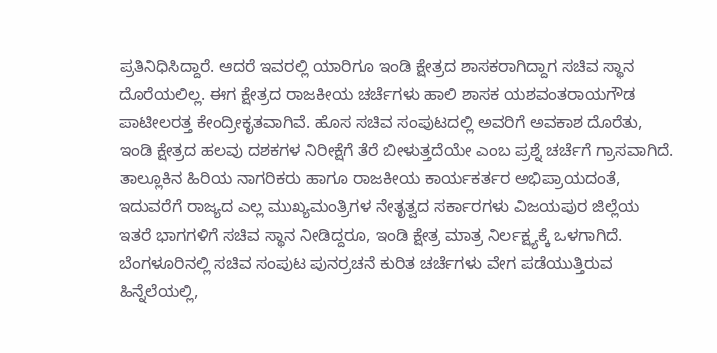ಪ್ರತಿನಿಧಿಸಿದ್ದಾರೆ. ಆದರೆ ಇವರಲ್ಲಿ ಯಾರಿಗೂ ಇಂಡಿ ಕ್ಷೇತ್ರದ ಶಾಸಕರಾಗಿದ್ದಾಗ ಸಚಿವ ಸ್ಥಾನ ದೊರೆಯಲಿಲ್ಲ. ಈಗ ಕ್ಷೇತ್ರದ ರಾಜಕೀಯ ಚರ್ಚೆಗಳು ಹಾಲಿ ಶಾಸಕ ಯಶವಂತರಾಯಗೌಡ ಪಾಟೀಲರತ್ತ ಕೇಂದ್ರೀಕೃತವಾಗಿವೆ. ಹೊಸ ಸಚಿವ ಸಂಪುಟದಲ್ಲಿ ಅವರಿಗೆ ಅವಕಾಶ ದೊರೆತು, ಇಂಡಿ ಕ್ಷೇತ್ರದ ಹಲವು ದಶಕಗಳ ನಿರೀಕ್ಷೆಗೆ ತೆರೆ ಬೀಳುತ್ತದೆಯೇ ಎಂಬ ಪ್ರಶ್ನೆ ಚರ್ಚೆಗೆ ಗ್ರಾಸವಾಗಿದೆ.
ತಾಲ್ಲೂಕಿನ ಹಿರಿಯ ನಾಗರಿಕರು ಹಾಗೂ ರಾಜಕೀಯ ಕಾರ್ಯಕರ್ತರ ಅಭಿಪ್ರಾಯದಂತೆ, ಇದುವರೆಗೆ ರಾಜ್ಯದ ಎಲ್ಲ ಮುಖ್ಯಮಂತ್ರಿಗಳ ನೇತೃತ್ವದ ಸರ್ಕಾರಗಳು ವಿಜಯಪುರ ಜಿಲ್ಲೆಯ ಇತರೆ ಭಾಗಗಳಿಗೆ ಸಚಿವ ಸ್ಥಾನ ನೀಡಿದ್ದರೂ, ಇಂಡಿ ಕ್ಷೇತ್ರ ಮಾತ್ರ ನಿರ್ಲಕ್ಷ್ಯಕ್ಕೆ ಒಳಗಾಗಿದೆ.
ಬೆಂಗಳೂರಿನಲ್ಲಿ ಸಚಿವ ಸಂಪುಟ ಪುನರ್ರಚನೆ ಕುರಿತ ಚರ್ಚೆಗಳು ವೇಗ ಪಡೆಯುತ್ತಿರುವ ಹಿನ್ನೆಲೆಯಲ್ಲಿ,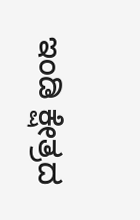ಇಂಡಿ ಕ್ಷೇತ್ರದ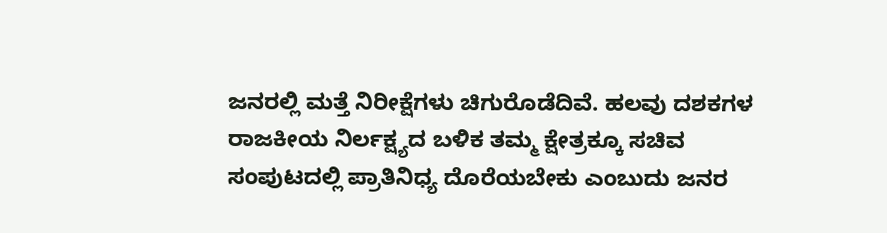ಜನರಲ್ಲಿ ಮತ್ತೆ ನಿರೀಕ್ಷೆಗಳು ಚಿಗುರೊಡೆದಿವೆ. ಹಲವು ದಶಕಗಳ ರಾಜಕೀಯ ನಿರ್ಲಕ್ಷ್ಯದ ಬಳಿಕ ತಮ್ಮ ಕ್ಷೇತ್ರಕ್ಕೂ ಸಚಿವ ಸಂಪುಟದಲ್ಲಿ ಪ್ರಾತಿನಿಧ್ಯ ದೊರೆಯಬೇಕು ಎಂಬುದು ಜನರ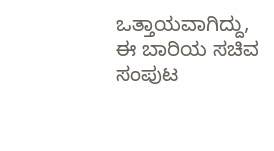ಒತ್ತಾಯವಾಗಿದ್ದು, ಈ ಬಾರಿಯ ಸಚಿವ ಸಂಪುಟ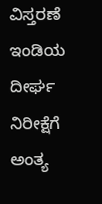ವಿಸ್ತರಣೆ ಇಂಡಿಯ ದೀರ್ಘ ನಿರೀಕ್ಷೆಗೆ ಅಂತ್ಯ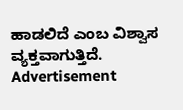ಹಾಡಲಿದೆ ಎಂಬ ವಿಶ್ವಾಸ ವ್ಯಕ್ತವಾಗುತ್ತಿದೆ.
Advertisement